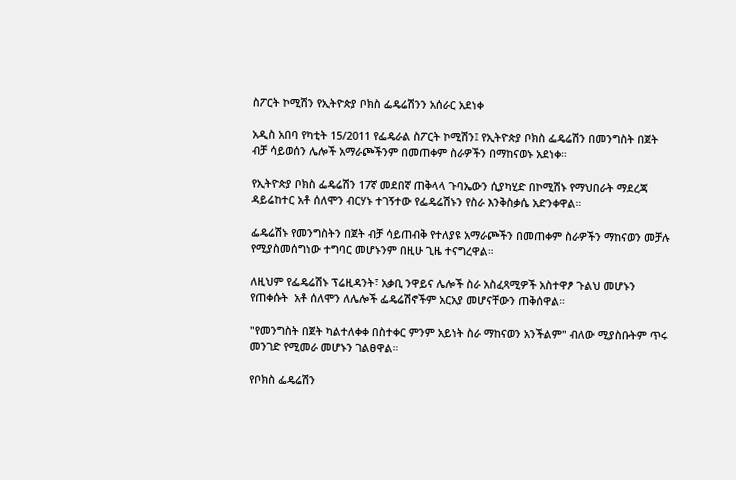ስፖርት ኮሚሽን የኢትዮጵያ ቦክስ ፌዴሬሽንን አሰራር አደነቀ

አዲስ አበባ የካቲት 15/2011 የፌዴራል ስፖርት ኮሚሽን፤ የኢትዮጵያ ቦክስ ፌዴሬሽን በመንግስት በጀት ብቻ ሳይወሰን ሌሎች አማራጮችንም በመጠቀም ስራዎችን በማከናወኑ አደነቀ።

የኢትዮጵያ ቦክስ ፌዴሬሽን 17ኛ መደበኛ ጠቅላላ ጉባኤውን ሲያካሂድ በኮሚሽኑ የማህበራት ማደረጃ ዳይሬከተር አቶ ሰለሞን ብርሃኑ ተገኝተው የፌዴሬሽኑን የስራ እንቅስቃሴ አድንቀዋል።

ፌዴሬሽኑ የመንግስትን በጀት ብቻ ሳይጠብቅ የተለያዩ አማራጮችን በመጠቀም ስራዎችን ማከናወን መቻሉ የሚያስመሰግነው ተግባር መሆኑንም በዚሁ ጊዜ ተናግረዋል።

ለዚህም የፌዴሬሽኑ ፕሬዚዳንት፣ አቃቢ ንዋይና ሌሎች ስራ አስፈጻሚዎች አስተዋፆ ጉልህ መሆኑን የጠቀሱት  አቶ ሰለሞን ለሌሎች ፌዴሬሽኖችም አርአያ መሆናቸውን ጠቅሰዋል።

"የመንግስት በጀት ካልተለቀቀ በስተቀር ምንም አይነት ስራ ማከናወን አንችልም" ብለው ሚያስቡትም ጥሩ መንገድ የሚመራ መሆኑን ገልፀዋል።

የቦክስ ፌዴሬሽን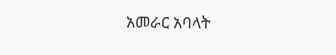አመራር አባላት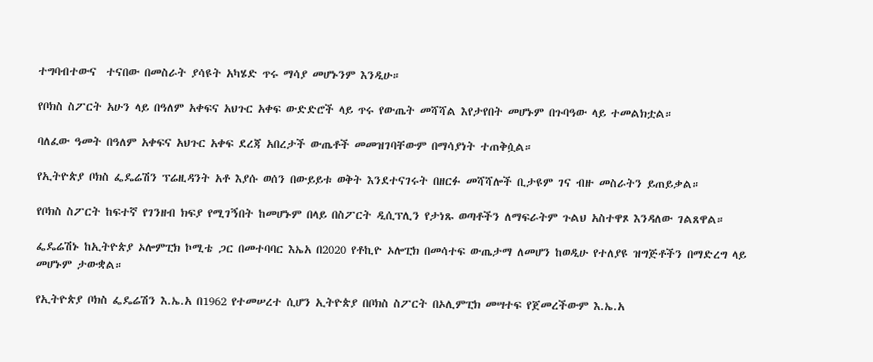ተግባብተውና  ተናበው በመስራት ያሳዩት አካሄድ ጥሩ ማሳያ መሆኑንም እንዲሁ።

የቦክስ ስፖርት አሁን ላይ በዓለም አቀፍና አህጉር አቀፍ ውድድሮች ላይ ጥሩ የውጤት መሻሻል እየታየበት መሆኑም በጉባዓው ላይ ተመልክቷል።

ባለፈው ዓመት በዓለም አቀፍና አህጉር አቀፍ ደረጃ አበረታች ውጤቶች መመዝገባቸውም በማሳያነት ተጠቅሷል።

የኢትዮጵያ ቦክስ ፌዴሬሽን ፕሬዚዳንት አቶ እያሱ ወሰን በውይይቱ ወቅት እንደተናገሩት በዘርፉ መሻሻሎች ቢታዩም ገና ብዙ መስራትን ይጠይቃል።

የቦክስ ስፖርት ከፍተኛ የገንዘብ ክፍያ የሚገኝበት ከመሆኑም በላይ በስፖርት ዲሲፕሊን የታነጹ ወጣቶችን ለማፍራትም ጉልህ አስተዋጾ እንዳለው ገልጸዋል።

ፌዴሬሽኑ ከኢትዮጵያ ኦሎምፒክ ኮሚቴ ጋር በመተባባር እኤአ በ2020 የቶኪዮ ኦሎፒክ በመሳተፍ ውጤታማ ለመሆን ከወዲሁ የተለያዩ ዝግጅቶችን በማድረግ ላይ መሆኑም ታውቋል።

የኢትዮጵያ ቦክስ ፌዴሬሽን እ.ኤ.አ በ1962 የተመሠረተ ሲሆን ኢትዮጵያ በቦክስ ስፖርት በኦሊምፒክ መሣተፍ የጀመረችውም እ.ኤ.አ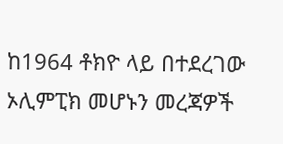ከ1964 ቶክዮ ላይ በተደረገው ኦሊምፒክ መሆኑን መረጃዎች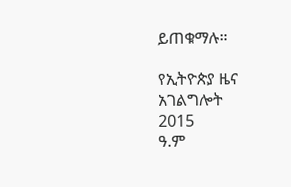ይጠቁማሉ።

የኢትዮጵያ ዜና አገልግሎት
2015
ዓ.ም